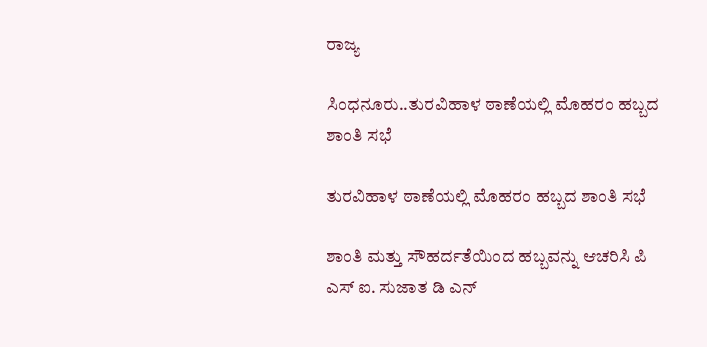ರಾಜ್ಯ

ಸಿಂಧನೂರು..ತುರವಿಹಾಳ ಠಾಣೆಯಲ್ಲಿ ಮೊಹರಂ ಹಬ್ಬದ ಶಾಂತಿ ಸಭೆ

ತುರವಿಹಾಳ ಠಾಣೆಯಲ್ಲಿ ಮೊಹರಂ ಹಬ್ಬದ ಶಾಂತಿ ಸಭೆ

ಶಾಂತಿ ಮತ್ತು ಸೌಹರ್ದತೆಯಿಂದ ಹಬ್ಬವನ್ನು ಆಚರಿಸಿ ಪಿ ಎಸ್ ಐ. ಸುಜಾತ ಡಿ ಎನ್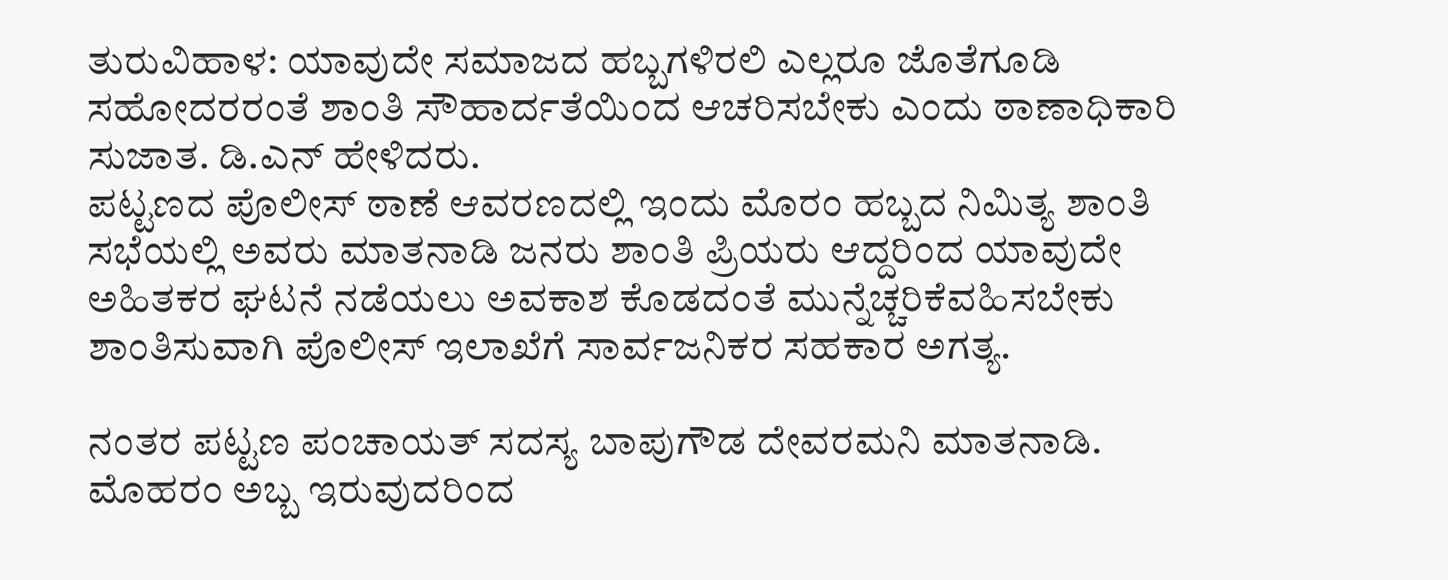ತುರುವಿಹಾಳ: ಯಾವುದೇ ಸಮಾಜದ ಹಬ್ಬಗಳಿರಲಿ ಎಲ್ಲರೂ ಜೊತೆಗೂಡಿ ಸಹೋದರರಂತೆ ಶಾಂತಿ ಸೌಹಾರ್ದತೆಯಿಂದ ಆಚರಿಸಬೇಕು ಎಂದು ಠಾಣಾಧಿಕಾರಿ ಸುಜಾತ. ಡಿ.ಎನ್ ಹೇಳಿದರು.
ಪಟ್ಟಣದ ಪೊಲೀಸ್ ಠಾಣೆ ಆವರಣದಲ್ಲಿ ಇಂದು ಮೊರಂ ಹಬ್ಬದ ನಿಮಿತ್ಯ ಶಾಂತಿ ಸಭೆಯಲ್ಲಿ ಅವರು ಮಾತನಾಡಿ ಜನರು ಶಾಂತಿ ಪ್ರಿಯರು ಆದ್ದರಿಂದ ಯಾವುದೇ ಅಹಿತಕರ ಘಟನೆ ನಡೆಯಲು ಅವಕಾಶ ಕೊಡದಂತೆ ಮುನ್ನೆಚ್ಚರಿಕೆವಹಿಸಬೇಕು ಶಾಂತಿಸುವಾಗಿ ಪೊಲೀಸ್ ಇಲಾಖೆಗೆ ಸಾರ್ವಜನಿಕರ ಸಹಕಾರ ಅಗತ್ಯ.

ನಂತರ ಪಟ್ಟಣ ಪಂಚಾಯತ್ ಸದಸ್ಯ ಬಾಪುಗೌಡ ದೇವರಮನಿ ಮಾತನಾಡಿ. ಮೊಹರಂ ಅಬ್ಬ ಇರುವುದರಿಂದ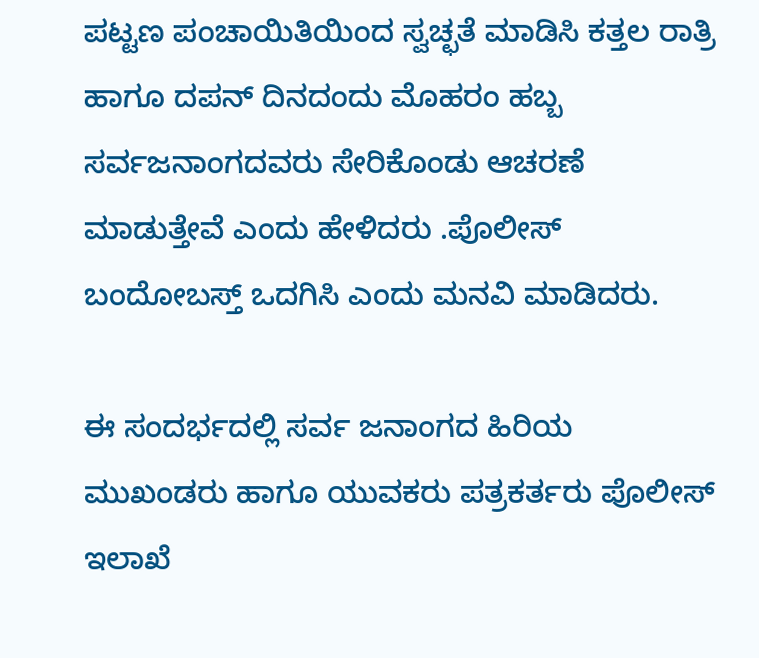ಪಟ್ಟಣ ಪಂಚಾಯಿತಿಯಿಂದ ಸ್ವಚ್ಛತೆ ಮಾಡಿಸಿ ಕತ್ತಲ ರಾತ್ರಿ ಹಾಗೂ ದಪನ್ ದಿನದಂದು ಮೊಹರಂ ಹಬ್ಬ ಸರ್ವಜನಾಂಗದವರು ಸೇರಿಕೊಂಡು ಆಚರಣೆ ಮಾಡುತ್ತೇವೆ ಎಂದು ಹೇಳಿದರು .ಪೊಲೀಸ್ ಬಂದೋಬಸ್ತ್ ಒದಗಿಸಿ ಎಂದು ಮನವಿ ಮಾಡಿದರು.

ಈ ಸಂದರ್ಭದಲ್ಲಿ ಸರ್ವ ಜನಾಂಗದ ಹಿರಿಯ ಮುಖಂಡರು ಹಾಗೂ ಯುವಕರು ಪತ್ರಕರ್ತರು ಪೊಲೀಸ್ ಇಲಾಖೆ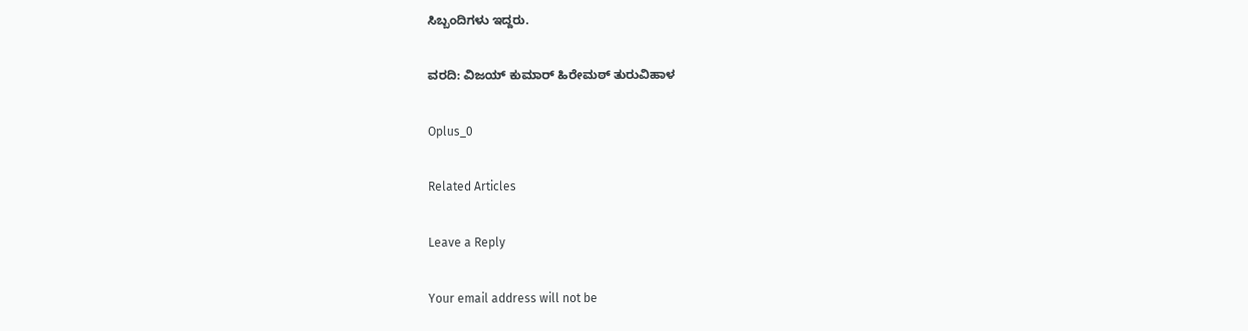ಸಿಬ್ಬಂದಿಗಳು ಇದ್ದರು.

ವರದಿ: ವಿಜಯ್ ಕುಮಾರ್ ಹಿರೇಮಠ್ ತುರುವಿಹಾಳ

Oplus_0

Related Articles

Leave a Reply

Your email address will not be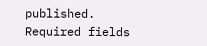published. Required fields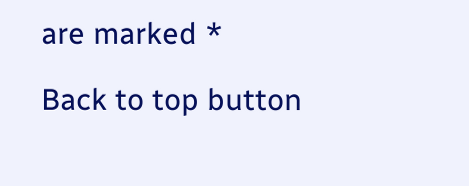are marked *

Back to top button